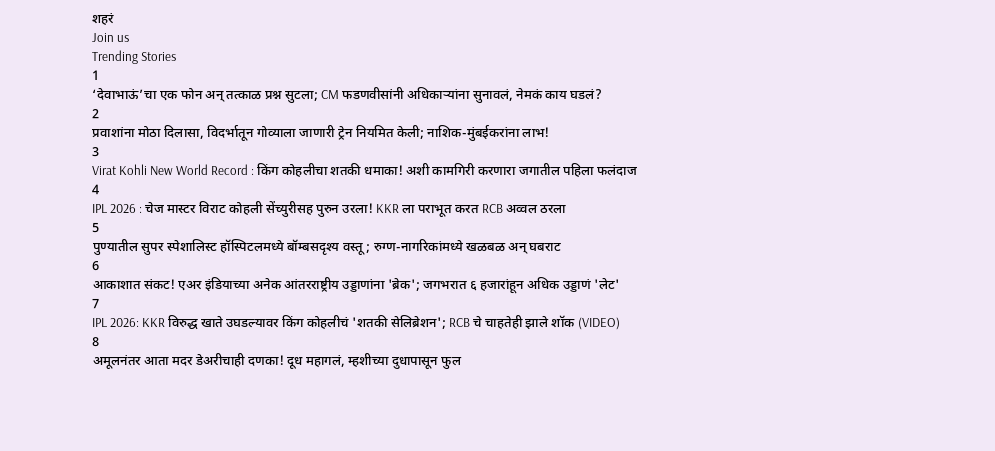शहरं
Join us
Trending Stories
1
‘देवाभाऊं’चा एक फोन अन् तत्काळ प्रश्न सुटला; CM फडणवीसांनी अधिकाऱ्यांना सुनावलं, नेमकं काय घडलं?
2
प्रवाशांना मोठा दिलासा, विदर्भातून गोव्याला जाणारी ट्रेन नियमित केली; नाशिक-मुंबईकरांना लाभ!
3
Virat Kohli New World Record : किंग कोहलीचा शतकी धमाका! अशी कामगिरी करणारा जगातील पहिला फलंदाज
4
IPL 2026 : चेज मास्टर विराट कोहली सेंच्युरीसह पुरुन उरला! KKR ला पराभूत करत RCB अव्वल ठरला
5
पुण्यातील सुपर स्पेशालिस्ट हॉस्पिटलमध्ये बॉम्बसदृश्य वस्तू; रुग्ण-नागरिकांमध्ये खळबळ अन् घबराट
6
आकाशात संकट! एअर इंडियाच्या अनेक आंतरराष्ट्रीय उड्डाणांना 'ब्रेक'; जगभरात ६ हजारांहून अधिक उड्डाणं 'लेट'
7
IPL 2026: KKR विरुद्ध खाते उघडल्यावर किंग कोहलीचं 'शतकी सेलिब्रेशन'; RCB चे चाहतेही झाले शॉक (VIDEO)
8
अमूलनंतर आता मदर डेअरीचाही दणका! दूध महागलं, म्हशीच्या दुधापासून फुल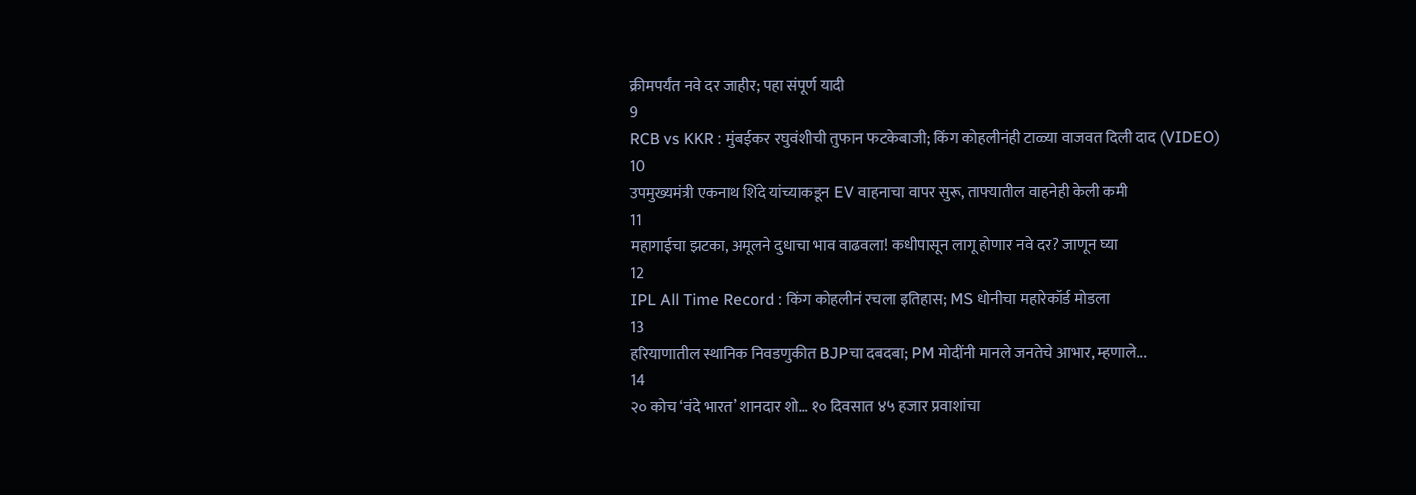क्रीमपर्यंत नवे दर जाहीर; पहा संपूर्ण यादी
9
RCB vs KKR : मुंबईकर रघुवंशीची तुफान फटकेबाजी; किंग कोहलीनंही टाळ्या वाजवत दिली दाद (VIDEO)
10
उपमुख्यमंत्री एकनाथ शिंदे यांच्याकडून EV वाहनाचा वापर सुरू, ताफ्यातील वाहनेही केली कमी
11
महागाईचा झटका, अमूलने दुधाचा भाव वाढवला! कधीपासून लागू होणार नवे दर? जाणून घ्या
12
IPL All Time Record : किंग कोहलीनं रचला इतिहास; MS धोनीचा महारेकॉर्ड मोडला
13
हरियाणातील स्थानिक निवडणुकीत BJPचा दबदबा; PM मोदींनी मानले जनतेचे आभार, म्हणाले...
14
२० कोच ‘वंदे भारत’ शानदार शो… १० दिवसात ४५ हजार प्रवाशांचा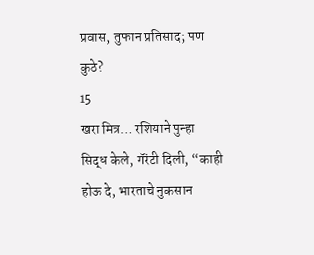प्रवास, तुफान प्रतिसाद; पण कुठे?
15
खरा मित्र… रशियाने पुन्हा सिद्ध केले, गॅरंटी दिली, “काही होऊ दे, भारताचे नुकसान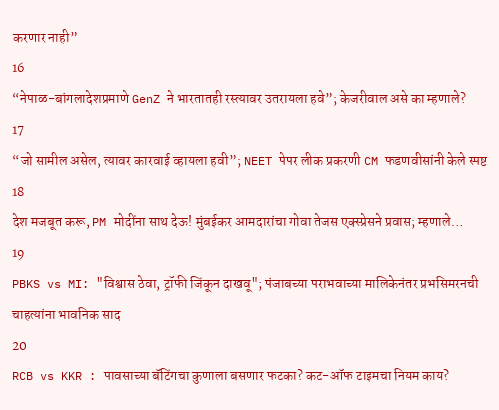करणार नाही”
16
“नेपाळ-बांगलादेशप्रमाणे GenZ ने भारतातही रस्त्यावर उतरायला हवे”; केजरीवाल असे का म्हणाले?
17
“जो सामील असेल, त्यावर कारवाई व्हायला हवी”; NEET पेपर लीक प्रकरणी CM फडणवीसांनी केले स्पष्ट
18
देश मजबूत करू, PM मोदींना साथ देऊ! मुंबईकर आमदारांचा गोवा तेजस एक्स्प्रेसने प्रवास; म्हणाले…
19
PBKS vs MI: "विश्वास ठेवा, ट्रॉफी जिंकून दाखवू"; पंजाबच्या पराभवाच्या मालिकेनंतर प्रभसिमरनची चाहत्यांना भावनिक साद
20
RCB vs KKR : पावसाच्या बॅटिंगचा कुणाला बसणार फटका? कट-ऑफ टाइमचा नियम काय?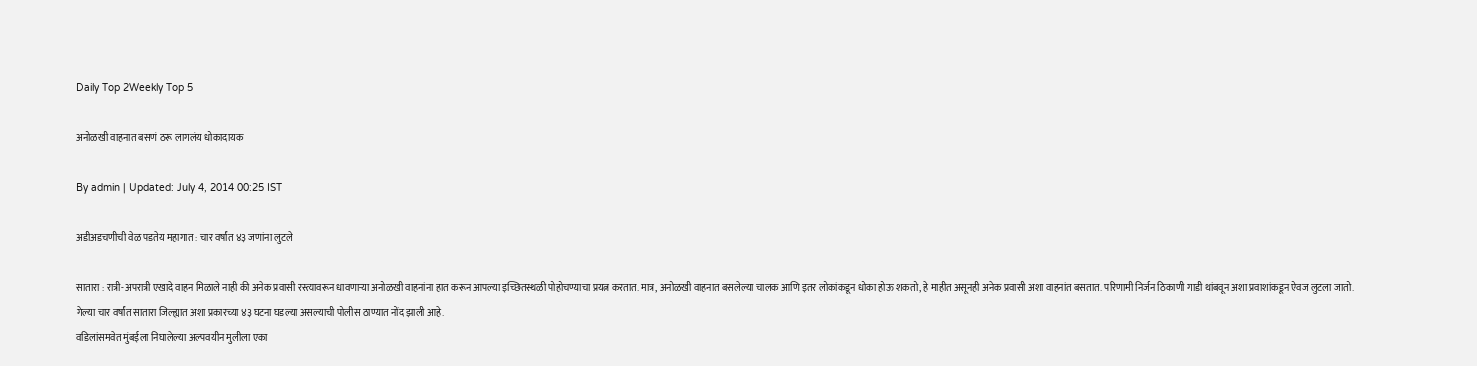Daily Top 2Weekly Top 5

अनोळखी वाहनात बसणं ठरू लागलंय धोकादायक

By admin | Updated: July 4, 2014 00:25 IST

अडीअडचणीची वेळ पडतेय महागात : चार वर्षांत ४३ जणांना लुटले

सातारा : रात्री-अपरात्री एखादे वाहन मिळाले नाही की अनेक प्रवासी रस्त्यावरून धावणाऱ्या अनोळखी वाहनांना हात करून आपल्या इच्छितस्थळी पोहोचण्याचा प्रयत्न करतात. मात्र, अनोळखी वाहनात बसलेल्या चालक आणि इतर लोकांकडून धोका होऊ शकतो, हे माहीत असूनही अनेक प्रवासी अशा वाहनांत बसतात. परिणामी निर्जन ठिकाणी गाडी थांबवून अशा प्रवाशांकडून ऐवज लुटला जातो.
गेल्या चार वर्षांत सातारा जिल्ह्यात अशा प्रकारच्या ४३ घटना घडल्या असल्याची पोलीस ठाण्यात नोंद झाली आहे.
वडिलांसमवेत मुंबईला निघालेल्या अल्पवयीन मुलीला एका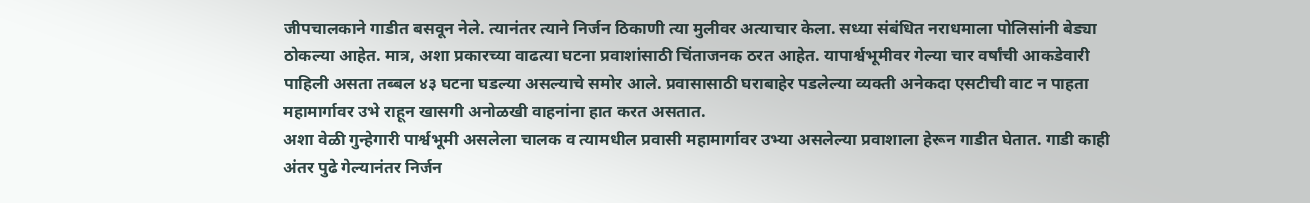जीपचालकाने गाडीत बसवून नेले. त्यानंतर त्याने निर्जन ठिकाणी त्या मुलीवर अत्याचार केला. सध्या संबंधित नराधमाला पोलिसांनी बेड्या ठोकल्या आहेत. मात्र, अशा प्रकारच्या वाढत्या घटना प्रवाशांसाठी चिंताजनक ठरत आहेत. यापार्श्वभूमीवर गेल्या चार वर्षांची आकडेवारी पाहिली असता तब्बल ४३ घटना घडल्या असल्याचे समोर आले. प्रवासासाठी घराबाहेर पडलेल्या व्यक्ती अनेकदा एसटीची वाट न पाहता महामार्गावर उभे राहून खासगी अनोळखी वाहनांना हात करत असतात.
अशा वेळी गुन्हेगारी पार्श्वभूमी असलेला चालक व त्यामधील प्रवासी महामार्गावर उभ्या असलेल्या प्रवाशाला हेरून गाडीत घेतात. गाडी काही अंतर पुढे गेल्यानंतर निर्जन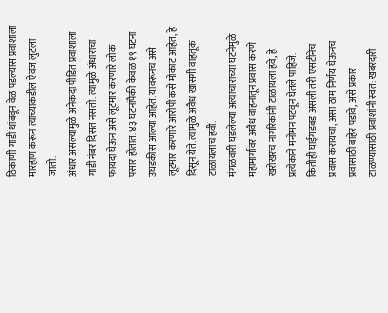ठिकाणी गाडी थांबवून वेळ पडल्यास प्रवाशाला मारहाण करून त्याच्याकडील ऐवज लुटला जातो.
अंधार असल्यामुळे अनेकदा पीडित प्रवाशाला गाडी नंबर दिसत नसतो. त्यामुळे अंधाराचा फायदा घेऊन असे लूटमार करणारे लोक पसार होतात. ४३ घटनांपैकी केवळ १९ घटना उघडकीस आल्या आहेत. यावरूनच असे लूटमार करणारे आरोपी कसे मोकाट आहेत, हे दिसून येते. त्यामुळे अवैध खासगी वाहतूक टाळायलाच हवी.
मंगळवारी घडलेल्या अत्याचाराच्या घटनेमुळे महामार्गावर अवैध वाहनातून प्रवास करणे खरोखरच नागरिकांनी टाळायला हवे, हे प्रत्येकाने मनोमन पटवून घेतले पाहिजे.
कितीही घाईगडबड असली तरी एसटीनेच प्रवास करायचा, असा ठाम निर्णय घेऊनच प्रवासाठी बाहेर पडावे, असे प्रकार टाळण्यासाठी प्रवाशांनी स्वत: खबरदारी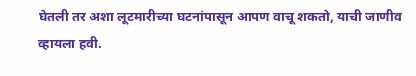घेतली तर अशा लूटमारीच्या घटनांपासून आपण वाचू शकतो, याची जाणीव व्हायला हवी.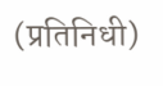(प्रतिनिधी)